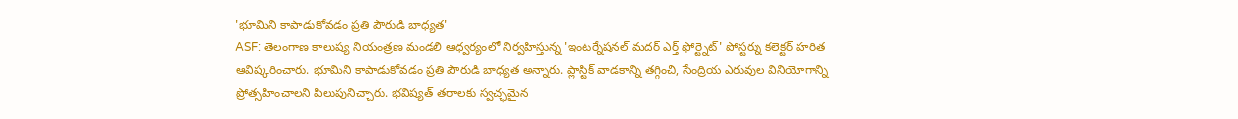'భూమిని కాపాడుకోవడం ప్రతి పౌరుడి బాధ్యత'
ASF: తెలంగాణ కాలుష్య నియంత్రణ మండలి ఆధ్వర్యంలో నిర్వహిస్తున్న 'ఇంటర్నేషనల్ మదర్ ఎర్త్ ఫోర్ట్నెట్' పోస్టర్ను కలెక్టర్ హరిత ఆవిష్కరించారు. భూమిని కాపాడుకోవడం ప్రతి పౌరుడి బాధ్యత అన్నారు. ప్లాస్టిక్ వాడకాన్ని తగ్గించి, సేంద్రియ ఎరువుల వినియోగాన్ని ప్రోత్సహించాలని పిలుపునిచ్చారు. భవిష్యత్ తరాలకు స్వచ్ఛమైన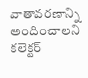వాతావరణాన్ని అందించాలని కలెక్టర్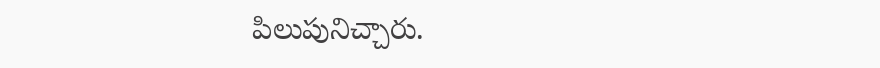పిలుపునిచ్చారు.